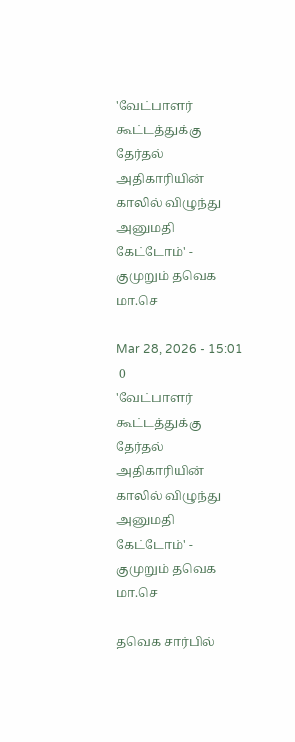'வேட்பாளர் கூட்டத்துக்கு தேர்தல் அதிகாரியின் காலில் விழுந்து அனுமதி கேட்டோம்' - குமுறும் தவெக மா.செ

Mar 28, 2026 - 15:01
 0
'வேட்பாளர் கூட்டத்துக்கு தேர்தல் அதிகாரியின் காலில் விழுந்து அனுமதி கேட்டோம்' -  குமுறும் தவெக மா.செ

தவெக சார்பில்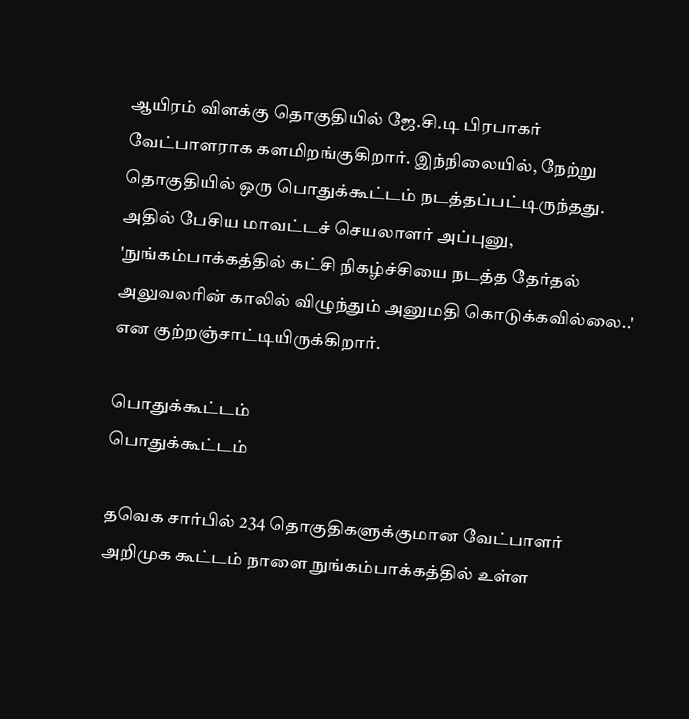ஆயிரம் விளக்கு தொகுதியில் ஜே.சி.டி பிரபாகர் வேட்பாளராக களமிறங்குகிறார். இந்நிலையில், நேற்று தொகுதியில் ஒரு பொதுக்கூட்டம் நடத்தப்பட்டிருந்தது. அதில் பேசிய மாவட்டச் செயலாளர் அப்புனு, 'நுங்கம்பாக்கத்தில் கட்சி நிகழ்ச்சியை நடத்த தேர்தல் அலுவலரின் காலில் விழுந்தும் அனுமதி கொடுக்கவில்லை..' என குற்றஞ்சாட்டியிருக்கிறார்.

பொதுக்கூட்டம்
பொதுக்கூட்டம்

தவெக சார்பில் 234 தொகுதிகளுக்குமான வேட்பாளர் அறிமுக கூட்டம் நாளை நுங்கம்பாக்கத்தில் உள்ள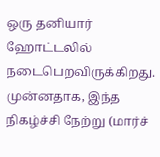ஒரு தனியார் ஹோட்டலில் நடைபெறவிருக்கிறது. முன்னதாக, இந்த நிகழ்ச்சி நேற்று (மார்ச்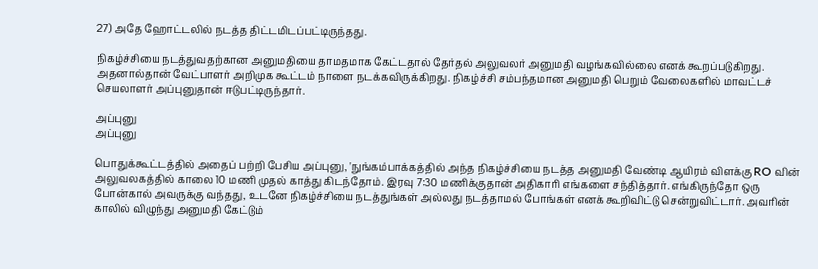27) அதே ஹோட்டலில் நடத்த திட்டமிடப்பட்டிருந்தது.

நிகழ்ச்சியை நடத்துவதற்கான அனுமதியை தாமதமாக கேட்டதால் தேர்தல் அலுவலர் அனுமதி வழங்கவில்லை எனக் கூறப்படுகிறது. அதனால்தான் வேட்பாளர் அறிமுக கூட்டம் நாளை நடக்கவிருக்கிறது. நிகழ்ச்சி சம்பந்தமான அனுமதி பெறும் வேலைகளில் மாவட்டச் செயலாளர் அப்புனுதான் ஈடுபட்டிருந்தார்.

அப்புனு
அப்புனு

பொதுக்கூட்டத்தில் அதைப் பற்றி பேசிய அப்புனு, 'நுங்கம்பாக்கத்தில் அந்த நிகழ்ச்சியை நடத்த அனுமதி வேண்டி ஆயிரம் விளக்கு RO வின் அலுவலகத்தில் காலை 10 மணி முதல் காத்து கிடந்தோம். இரவு 7:30 மணிக்குதான் அதிகாரி எங்களை சந்தித்தார். எங்கிருந்தோ ஒரு போன்கால் அவருக்கு வந்தது, உடனே நிகழ்ச்சியை நடத்துங்கள் அல்லது நடத்தாமல் போங்கள் எனக் கூறிவிட்டு சென்றுவிட்டார். அவரின் காலில் விழுந்து அனுமதி கேட்டும்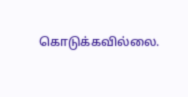கொடுக்கவில்லை.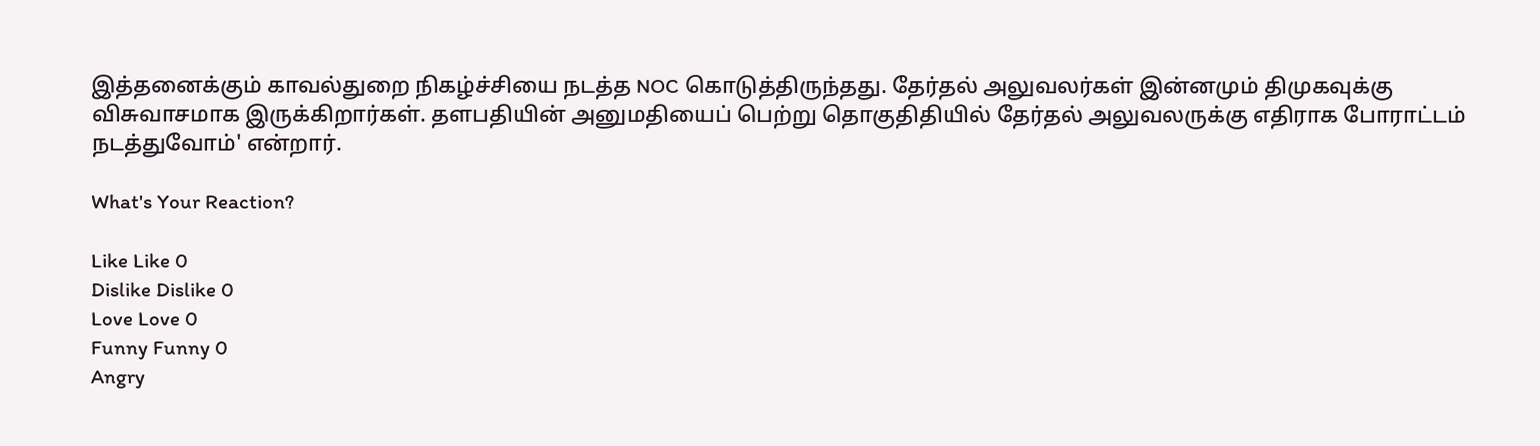இத்தனைக்கும் காவல்துறை நிகழ்ச்சியை நடத்த NOC கொடுத்திருந்தது. தேர்தல் அலுவலர்கள் இன்னமும் திமுகவுக்கு விசுவாசமாக இருக்கிறார்கள். தளபதியின் அனுமதியைப் பெற்று தொகுதிதியில் தேர்தல் அலுவலருக்கு எதிராக போராட்டம் நடத்துவோம்' என்றார்.

What's Your Reaction?

Like Like 0
Dislike Dislike 0
Love Love 0
Funny Funny 0
Angry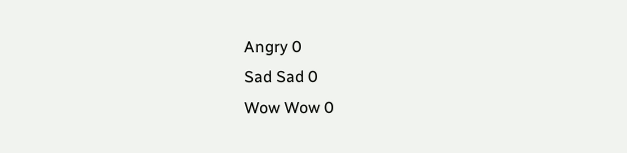Angry 0
Sad Sad 0
Wow Wow 0